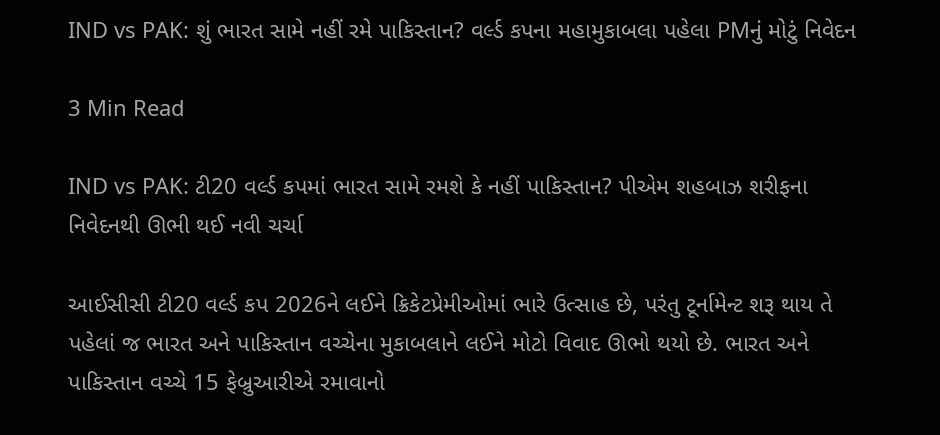IND vs PAK: શું ભારત સામે નહીં રમે પાકિસ્તાન? વર્લ્ડ કપના મહામુકાબલા પહેલા PMનું મોટું નિવેદન

3 Min Read

IND vs PAK: ટી20 વર્લ્ડ કપમાં ભારત સામે રમશે કે નહીં પાકિસ્તાન? પીએમ શહબાઝ શરીફના નિવેદનથી ઊભી થઈ નવી ચર્ચા

આઈસીસી ટી20 વર્લ્ડ કપ 2026ને લઈને ક્રિકેટપ્રેમીઓમાં ભારે ઉત્સાહ છે, પરંતુ ટૂર્નામેન્ટ શરૂ થાય તે પહેલાં જ ભારત અને પાકિસ્તાન વચ્ચેના મુકાબલાને લઈને મોટો વિવાદ ઊભો થયો છે. ભારત અને પાકિસ્તાન વચ્ચે 15 ફેબ્રુઆરીએ રમાવાનો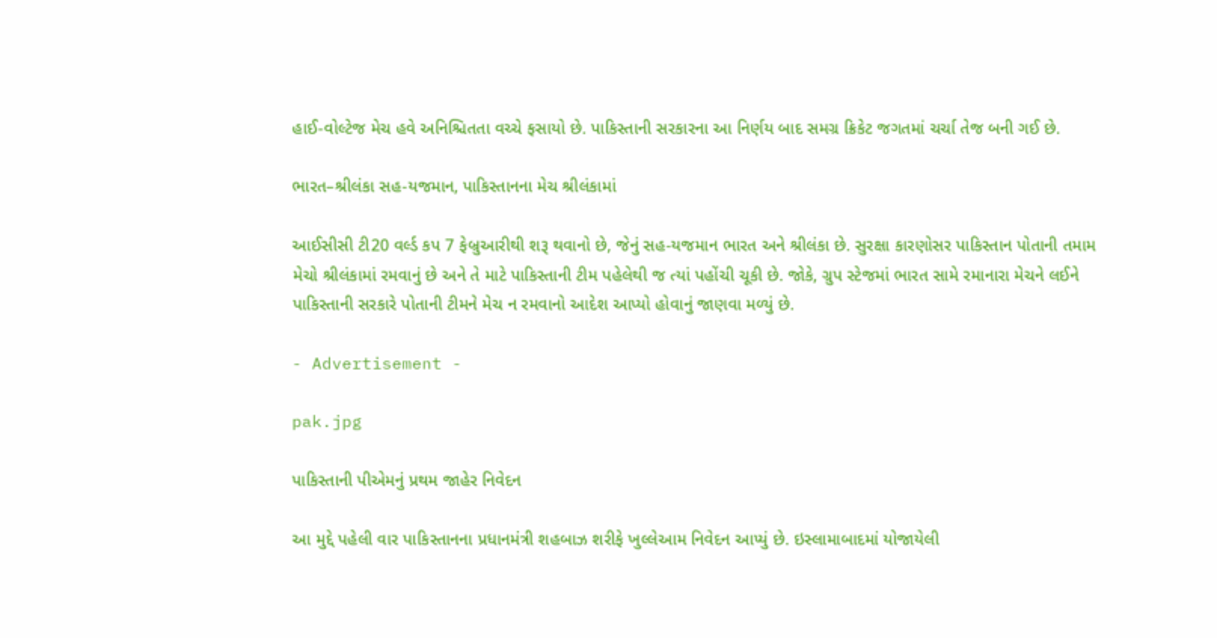હાઈ-વોલ્ટેજ મેચ હવે અનિશ્ચિતતા વચ્ચે ફસાયો છે. પાકિસ્તાની સરકારના આ નિર્ણય બાદ સમગ્ર ક્રિકેટ જગતમાં ચર્ચા તેજ બની ગઈ છે.

ભારત–શ્રીલંકા સહ-યજમાન, પાકિસ્તાનના મેચ શ્રીલંકામાં

આઈસીસી ટી20 વર્લ્ડ કપ 7 ફેબ્રુઆરીથી શરૂ થવાનો છે, જેનું સહ-યજમાન ભારત અને શ્રીલંકા છે. સુરક્ષા કારણોસર પાકિસ્તાન પોતાની તમામ મેચો શ્રીલંકામાં રમવાનું છે અને તે માટે પાકિસ્તાની ટીમ પહેલેથી જ ત્યાં પહોંચી ચૂકી છે. જોકે, ગ્રુપ સ્ટેજમાં ભારત સામે રમાનારા મેચને લઈને પાકિસ્તાની સરકારે પોતાની ટીમને મેચ ન રમવાનો આદેશ આપ્યો હોવાનું જાણવા મળ્યું છે.

- Advertisement -

pak.jpg

પાકિસ્તાની પીએમનું પ્રથમ જાહેર નિવેદન

આ મુદ્દે પહેલી વાર પાકિસ્તાનના પ્રધાનમંત્રી શહબાઝ શરીફે ખુલ્લેઆમ નિવેદન આપ્યું છે. ઇસ્લામાબાદમાં યોજાયેલી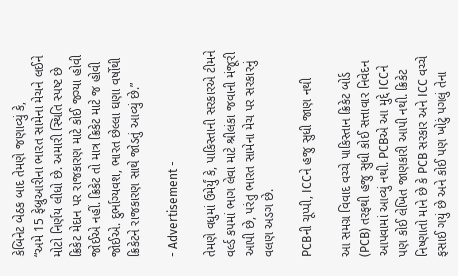કેબિનેટ બેઠક બાદ તેમણે જણાવ્યું કે,
“અમે 15 ફેબ્રુઆરીના ભારત સામેના મેચને લઈને મોટો નિર્ણય લીધો છે. અમારી સ્થિતિ સ્પષ્ટ છે ક્રિકેટ મેદાન પર રાજકારણ માટે કોઈ જગ્યા હોવી જોઈએ નહીં. ક્રિકેટ તો માત્ર ક્રિકેટ માટે જ હોવી જોઈએ. દુર્ભાગ્યવશ, ભારત છેલ્લા ઘણા વર્ષોથી ક્રિકેટને રાજકારણ સાથે જોડતું આવ્યું છે.”

- Advertisement -

તેમણે વધુમાં ઉમેર્યું કે, પાકિસ્તાની સરકારએ ટીમને વર્લ્ડ કપમાં ભાગ લેવા માટે શ્રીલંકા જવાની મંજૂરી આપી છે, પરંતુ ભારત સામેના મેચ પર સરકારનું વલણ અડગ છે.

PCBની ચૂપ્પી, ICCને હજુ સુધી જાણ નથી

આ સમગ્ર વિવાદ વચ્ચે પાકિસ્તાન ક્રિકેટ બોર્ડ (PCB) તરફથી હજુ સુધી કોઈ સત્તાવાર નિવેદન આપવામાં આવ્યું નથી. PCBએ આ મુદ્દે ICCને પણ કોઈ લેખિત જાણકારી આપી નથી. ક્રિકેટ નિષ્ણાતો માને છે કે PCB સરકાર અને ICC વચ્ચે ફસાઈ ગયું છે અને કોઈ પણ ખોટું પગલું તેના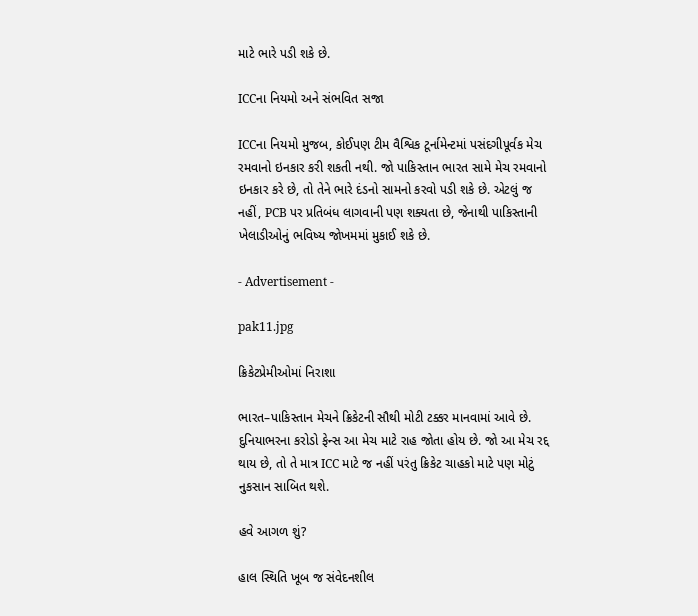માટે ભારે પડી શકે છે.

ICCના નિયમો અને સંભવિત સજા

ICCના નિયમો મુજબ, કોઈપણ ટીમ વૈશ્વિક ટૂર્નામેન્ટમાં પસંદગીપૂર્વક મેચ રમવાનો ઇનકાર કરી શકતી નથી. જો પાકિસ્તાન ભારત સામે મેચ રમવાનો ઇનકાર કરે છે, તો તેને ભારે દંડનો સામનો કરવો પડી શકે છે. એટલું જ નહીં, PCB પર પ્રતિબંધ લાગવાની પણ શક્યતા છે, જેનાથી પાકિસ્તાની ખેલાડીઓનું ભવિષ્ય જોખમમાં મુકાઈ શકે છે.

- Advertisement -

pak11.jpg

ક્રિકેટપ્રેમીઓમાં નિરાશા

ભારત–પાકિસ્તાન મેચને ક્રિકેટની સૌથી મોટી ટક્કર માનવામાં આવે છે. દુનિયાભરના કરોડો ફેન્સ આ મેચ માટે રાહ જોતા હોય છે. જો આ મેચ રદ્દ થાય છે, તો તે માત્ર ICC માટે જ નહીં પરંતુ ક્રિકેટ ચાહકો માટે પણ મોટું નુકસાન સાબિત થશે.

હવે આગળ શું?

હાલ સ્થિતિ ખૂબ જ સંવેદનશીલ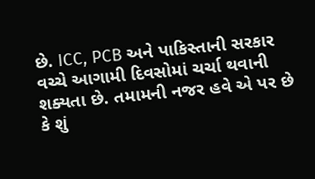છે. ICC, PCB અને પાકિસ્તાની સરકાર વચ્ચે આગામી દિવસોમાં ચર્ચા થવાની શક્યતા છે. તમામની નજર હવે એ પર છે કે શું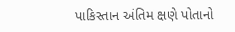પાકિસ્તાન અંતિમ ક્ષણે પોતાનો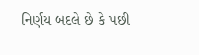નિર્ણય બદલે છે કે પછી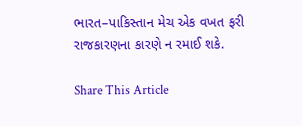ભારત–પાકિસ્તાન મેચ એક વખત ફરી રાજકારણના કારણે ન રમાઈ શકે.

Share This Article